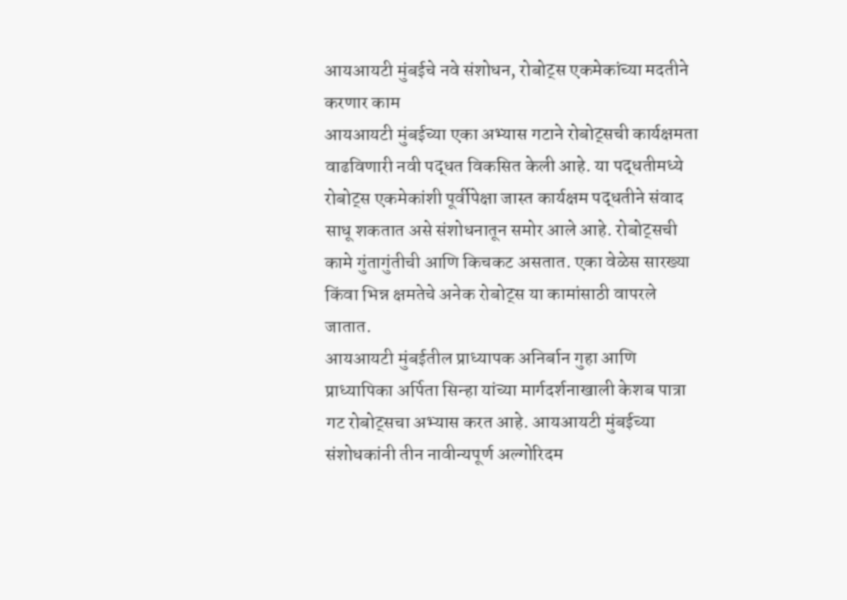आयआयटी मुंबईचे नवे संशोधन, रोबोट्स एकमेकांच्या मदतीने करणार काम
आयआयटी मुंबईच्या एका अभ्यास गटाने रोबोट्सची कार्यक्षमता वाढविणारी नवी पद्धत विकसित केली आहे. या पद्धतीमध्ये रोबोट्स एकमेकांशी पूर्वीपेक्षा जास्त कार्यक्षम पद्धतीने संवाद साधू शकतात असे संशोधनातून समोर आले आहे. रोबोट्सची कामे गुंतागुंतीची आणि किचकट असतात. एका वेळेस सारख्या किंवा भिन्न क्षमतेचे अनेक रोबोट्स या कामांसाठी वापरले जातात.
आयआयटी मुंबईतील प्राध्यापक अनिर्बान गुहा आणि प्राध्यापिका अर्पिता सिन्हा यांच्या मार्गदर्शनाखाली केशब पात्रा गट रोबोट्सचा अभ्यास करत आहे. आयआयटी मुंबईच्या संशोधकांनी तीन नावीन्यपूर्ण अल्गोरिदम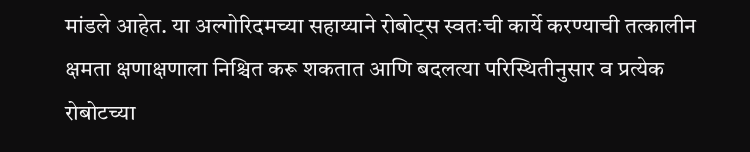मांडले आहेत. या अल्गोरिदमच्या सहाय्याने रोबोट्स स्वतःची कार्ये करण्याची तत्कालीन क्षमता क्षणाक्षणाला निश्चित करू शकतात आणि बदलत्या परिस्थितीनुसार व प्रत्येक रोबोटच्या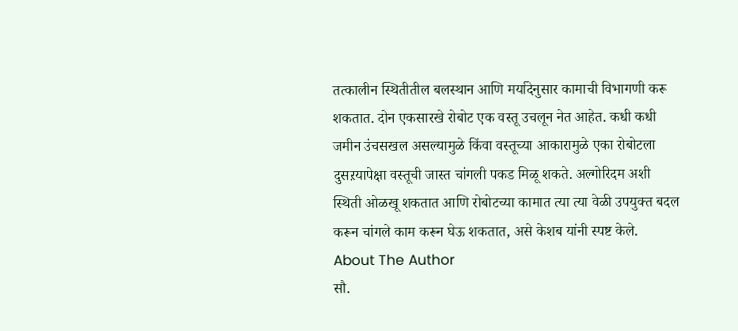तत्कालीन स्थितीतील बलस्थान आणि मर्यादेनुसार कामाची विभागणी करू शकतात. दोन एकसारखे रोबोट एक वस्तू उचलून नेत आहेत. कधी कधी जमीन उंचसखल असल्यामुळे किंवा वस्तूच्या आकारामुळे एका रोबोटला दुसऱयापेक्षा वस्तूची जास्त चांगली पकड मिळू शकते. अल्गोरिदम अशी स्थिती ओळखू शकतात आणि रोबोटच्या कामात त्या त्या वेळी उपयुक्त बदल करून चांगले काम करून घेऊ शकतात, असे केशब यांनी स्पष्ट केले.
About The Author
सौ.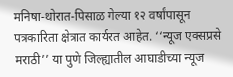मनिषा-थोरात-पिसाळ गेल्या १२ वर्षांपासून पत्रकारिता क्षेत्रात कार्यरत आहेत. ‘‘न्यूज एक्सप्रसे मराठी’’ या पुणे जिल्ह्यातील आघाडीच्या न्यूज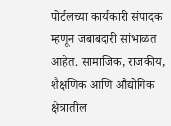पोर्टलच्या कार्यकारी संपादक म्हणून जबाबदारी सांभाळत आहेत. सामाजिक, राजकीय, शैक्षणिक आणि औद्योगिक क्षेत्रातील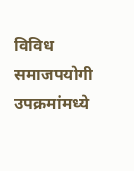विविध समाजपयोगी उपक्रमांमध्ये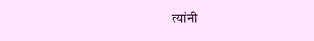त्यांनी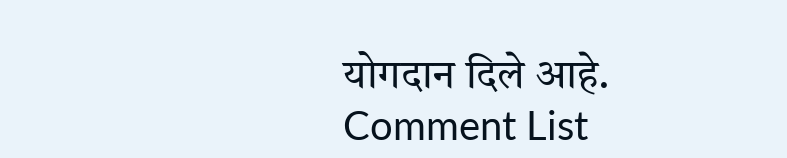योगदान दिले आहे.
Comment List